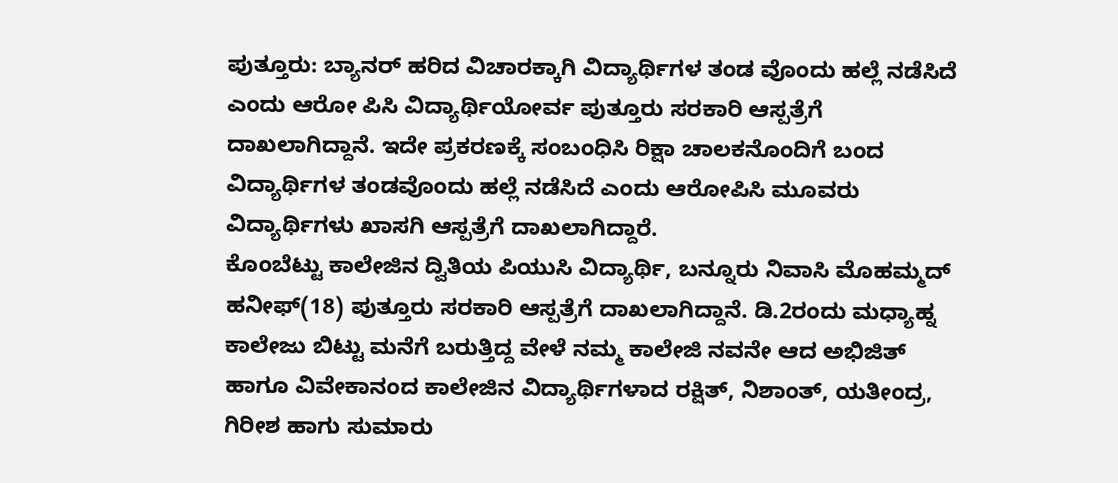ಪುತ್ತೂರು: ಬ್ಯಾನರ್ ಹರಿದ ವಿಚಾರಕ್ಕಾಗಿ ವಿದ್ಯಾರ್ಥಿಗಳ ತಂಡ ವೊಂದು ಹಲ್ಲೆ ನಡೆಸಿದೆ ಎಂದು ಆರೋ ಪಿಸಿ ವಿದ್ಯಾರ್ಥಿಯೋರ್ವ ಪುತ್ತೂರು ಸರಕಾರಿ ಆಸ್ಪತ್ರೆಗೆ ದಾಖಲಾಗಿದ್ದಾನೆ. ಇದೇ ಪ್ರಕರಣಕ್ಕೆ ಸಂಬಂಧಿಸಿ ರಿಕ್ಷಾ ಚಾಲಕನೊಂದಿಗೆ ಬಂದ ವಿದ್ಯಾರ್ಥಿಗಳ ತಂಡವೊಂದು ಹಲ್ಲೆ ನಡೆಸಿದೆ ಎಂದು ಆರೋಪಿಸಿ ಮೂವರು ವಿದ್ಯಾರ್ಥಿಗಳು ಖಾಸಗಿ ಆಸ್ಪತ್ರೆಗೆ ದಾಖಲಾಗಿದ್ದಾರೆ.
ಕೊಂಬೆಟ್ಟು ಕಾಲೇಜಿನ ದ್ವಿತಿಯ ಪಿಯುಸಿ ವಿದ್ಯಾರ್ಥಿ, ಬನ್ನೂರು ನಿವಾಸಿ ಮೊಹಮ್ಮದ್ ಹನೀಫ್(18) ಪುತ್ತೂರು ಸರಕಾರಿ ಆಸ್ಪತ್ರೆಗೆ ದಾಖಲಾಗಿದ್ದಾನೆ. ಡಿ.2ರಂದು ಮಧ್ಯಾಹ್ನ ಕಾಲೇಜು ಬಿಟ್ಟು ಮನೆಗೆ ಬರುತ್ತಿದ್ದ ವೇಳೆ ನಮ್ಮ ಕಾಲೇಜಿ ನವನೇ ಆದ ಅಭಿಜಿತ್ ಹಾಗೂ ವಿವೇಕಾನಂದ ಕಾಲೇಜಿನ ವಿದ್ಯಾರ್ಥಿಗಳಾದ ರಕ್ಷಿತ್, ನಿಶಾಂತ್, ಯತೀಂದ್ರ, ಗಿರೀಶ ಹಾಗು ಸುಮಾರು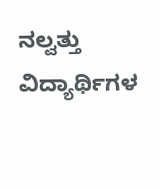ನಲ್ವತ್ತು ವಿದ್ಯಾರ್ಥಿಗಳ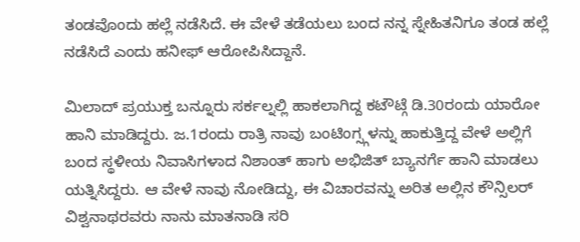ತಂಡವೊಂದು ಹಲ್ಲೆ ನಡೆಸಿದೆ. ಈ ವೇಳೆ ತಡೆಯಲು ಬಂದ ನನ್ನ ಸ್ನೇಹಿತನಿಗೂ ತಂಡ ಹಲ್ಲೆ ನಡೆಸಿದೆ ಎಂದು ಹನೀಫ್ ಆರೋಪಿಸಿದ್ದಾನೆ.

ಮಿಲಾದ್ ಪ್ರಯುಕ್ತ ಬನ್ನೂರು ಸರ್ಕಲ್ನಲ್ಲಿ ಹಾಕಲಾಗಿದ್ದ ಕಟೌಟ್ಗೆ ಡಿ.30ರಂದು ಯಾರೋ ಹಾನಿ ಮಾಡಿದ್ದರು. ಜ.1ರಂದು ರಾತ್ರಿ ನಾವು ಬಂಟಿಂಗ್ಸ್ಗಳನ್ನು ಹಾಕುತ್ತಿದ್ದ ವೇಳೆ ಅಲ್ಲಿಗೆ ಬಂದ ಸ್ಥಳೀಯ ನಿವಾಸಿಗಳಾದ ನಿಶಾಂತ್ ಹಾಗು ಅಭಿಜಿತ್ ಬ್ಯಾನರ್ಗೆ ಹಾನಿ ಮಾಡಲು ಯತ್ನಿಸಿದ್ದರು. ಆ ವೇಳೆ ನಾವು ನೋಡಿದ್ದು, ಈ ವಿಚಾರವನ್ನು ಅರಿತ ಅಲ್ಲಿನ ಕೌನ್ಸಿಲರ್ ವಿಶ್ವನಾಥರವರು ನಾನು ಮಾತನಾಡಿ ಸರಿ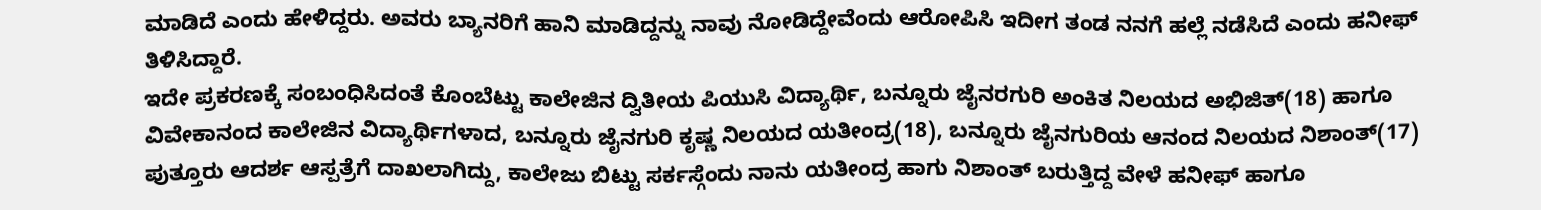ಮಾಡಿದೆ ಎಂದು ಹೇಳಿದ್ದರು. ಅವರು ಬ್ಯಾನರಿಗೆ ಹಾನಿ ಮಾಡಿದ್ದನ್ನು ನಾವು ನೋಡಿದ್ದೇವೆಂದು ಆರೋಪಿಸಿ ಇದೀಗ ತಂಡ ನನಗೆ ಹಲ್ಲೆ ನಡೆಸಿದೆ ಎಂದು ಹನೀಫ್ ತಿಳಿಸಿದ್ದಾರೆ.
ಇದೇ ಪ್ರಕರಣಕ್ಕೆ ಸಂಬಂಧಿಸಿದಂತೆ ಕೊಂಬೆಟ್ಟು ಕಾಲೇಜಿನ ದ್ವಿತೀಯ ಪಿಯುಸಿ ವಿದ್ಯಾರ್ಥಿ, ಬನ್ನೂರು ಜೈನರಗುರಿ ಅಂಕಿತ ನಿಲಯದ ಅಭಿಜಿತ್(18) ಹಾಗೂ ವಿವೇಕಾನಂದ ಕಾಲೇಜಿನ ವಿದ್ಯಾರ್ಥಿಗಳಾದ, ಬನ್ನೂರು ಜೈನಗುರಿ ಕೃಷ್ಣ ನಿಲಯದ ಯತೀಂದ್ರ(18), ಬನ್ನೂರು ಜೈನಗುರಿಯ ಆನಂದ ನಿಲಯದ ನಿಶಾಂತ್(17) ಪುತ್ತೂರು ಆದರ್ಶ ಆಸ್ಪತ್ರೆಗೆ ದಾಖಲಾಗಿದ್ದು, ಕಾಲೇಜು ಬಿಟ್ಟು ಸರ್ಕಸ್ಗೆಂದು ನಾನು ಯತೀಂದ್ರ ಹಾಗು ನಿಶಾಂತ್ ಬರುತ್ತಿದ್ದ ವೇಳೆ ಹನೀಫ್ ಹಾಗೂ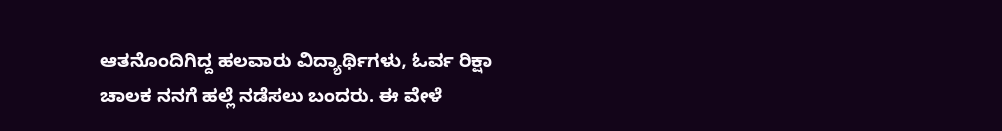ಆತನೊಂದಿಗಿದ್ದ ಹಲವಾರು ವಿದ್ಯಾರ್ಥಿಗಳು, ಓರ್ವ ರಿಕ್ಷಾ ಚಾಲಕ ನನಗೆ ಹಲ್ಲೆ ನಡೆಸಲು ಬಂದರು. ಈ ವೇಳೆ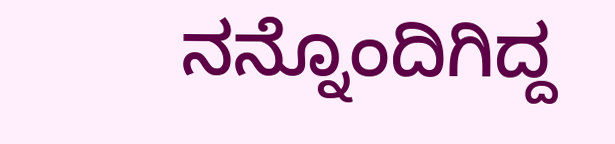ನನ್ನೊಂದಿಗಿದ್ದ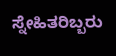ಸ್ನೇಹಿತರಿಬ್ಬರು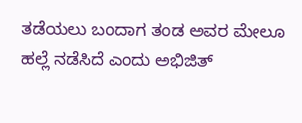ತಡೆಯಲು ಬಂದಾಗ ತಂಡ ಅವರ ಮೇಲೂ ಹಲ್ಲೆ ನಡೆಸಿದೆ ಎಂದು ಅಭಿಜಿತ್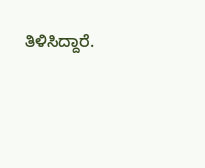ತಿಳಿಸಿದ್ದಾರೆ.